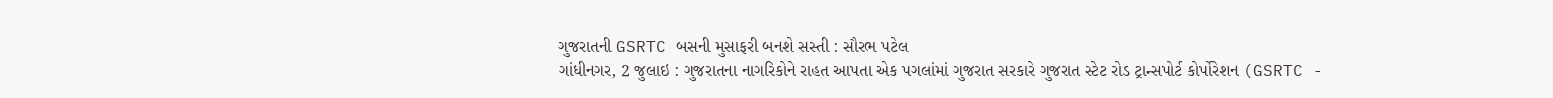ગુજરાતની GSRTC બસની મુસાફરી બનશે સસ્તી : સૌરભ પટેલ
ગાંધીનગર, 2 જુલાઇ : ગુજરાતના નાગરિકોને રાહત આપતા એક પગલાંમાં ગુજરાત સરકારે ગુજરાત સ્ટેટ રોડ ટ્રાન્સપોર્ટ કોર્પોરેશન (GSRTC -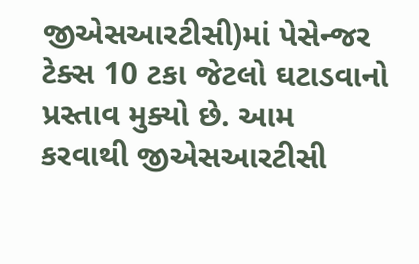જીએસઆરટીસી)માં પેસેન્જર ટેક્સ 10 ટકા જેટલો ઘટાડવાનો પ્રસ્તાવ મુક્યો છે. આમ કરવાથી જીએસઆરટીસી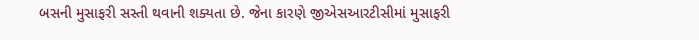બસની મુસાફરી સસ્તી થવાની શક્યતા છે. જેના કારણે જીએસઆરટીસીમાં મુસાફરી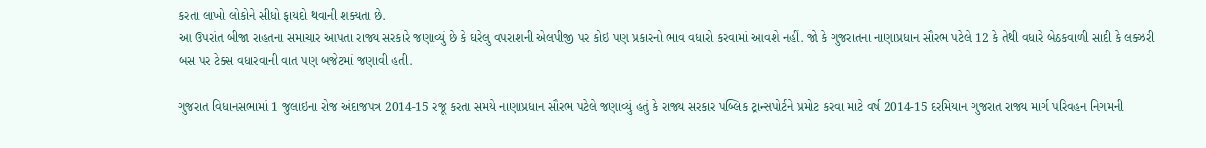કરતા લાખો લોકોને સીધો ફાયદો થવાની શક્યતા છે.
આ ઉપરાંત બીજા રાહતના સમાચાર આપતા રાજ્ય સરકારે જણાવ્યું છે કે ઘરેલુ વપરાશની એલપીજી પર કોઇ પણ પ્રકારનો ભાવ વધારો કરવામાં આવશે નહીં. જો કે ગુજરાતના નાણાપ્રધાન સૌરભ પટેલે 12 કે તેથી વધારે બેઠકવાળી સાદી કે લક્ઝરી બસ પર ટેક્સ વધારવાની વાત પણ બજેટમાં જણાવી હતી.

ગુજરાત વિધાનસભામાં 1 જુલાઇના રોજ અંદાજપત્ર 2014-15 રજૂ કરતા સમયે નાણાપ્રધાન સૌરભ પટેલે જણાવ્યું હતું કે રાજ્ય સરકાર પબ્લિક ટ્રાન્સપોર્ટને પ્રમોટ કરવા માટે વર્ષ 2014-15 દરમિયાન ગુજરાત રાજ્ય માર્ગ પરિવહન નિગમની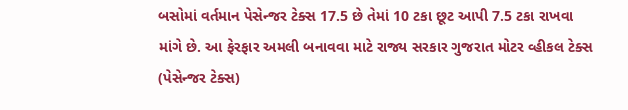બસોમાં વર્તમાન પેસેન્જર ટેક્સ 17.5 છે તેમાં 10 ટકા છૂટ આપી 7.5 ટકા રાખવા માંગે છે. આ ફેરફાર અમલી બનાવવા માટે રાજ્ય સરકાર ગુજરાત મોટર વ્હીકલ ટેક્સ (પેસેન્જર ટેક્સ)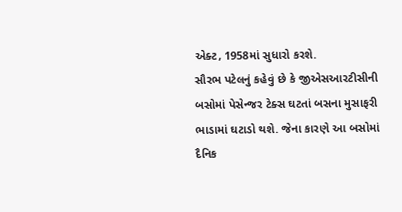એક્ટ, 1958માં સુધારો કરશે.
સૌરભ પટેલનું કહેવું છે કે જીએસઆરટીસીની બસોમાં પેસેન્જર ટેક્સ ઘટતાં બસના મુસાફરી ભાડામાં ઘટાડો થશે. જેના કારણે આ બસોમાં દૈનિક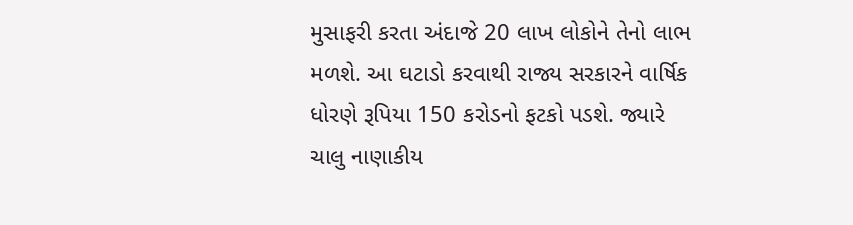મુસાફરી કરતા અંદાજે 20 લાખ લોકોને તેનો લાભ મળશે. આ ઘટાડો કરવાથી રાજ્ય સરકારને વાર્ષિક ધોરણે રૂપિયા 150 કરોડનો ફટકો પડશે. જ્યારે ચાલુ નાણાકીય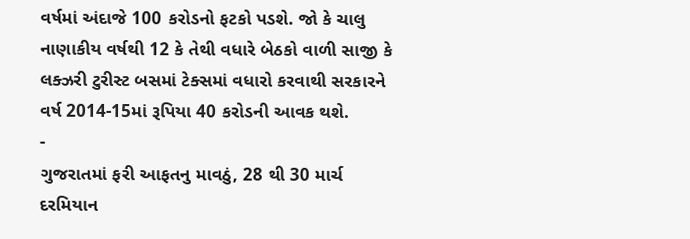વર્ષમાં અંદાજે 100 કરોડનો ફટકો પડશે. જો કે ચાલુ નાણાકીય વર્ષથી 12 કે તેથી વધારે બેઠકો વાળી સાજી કે લક્ઝરી ટુરીસ્ટ બસમાં ટેક્સમાં વધારો કરવાથી સરકારને વર્ષ 2014-15માં રૂપિયા 40 કરોડની આવક થશે.
-
ગુજરાતમાં ફરી આફતનુ માવઠું, 28 થી 30 માર્ચ દરમિયાન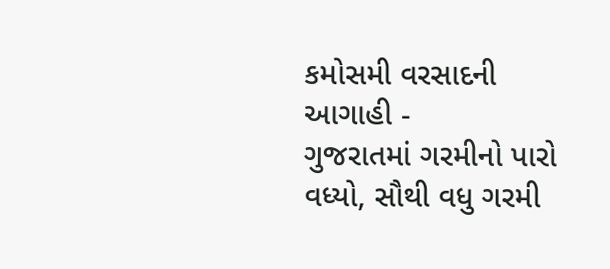કમોસમી વરસાદની આગાહી -
ગુજરાતમાં ગરમીનો પારો વધ્યો, સૌથી વધુ ગરમી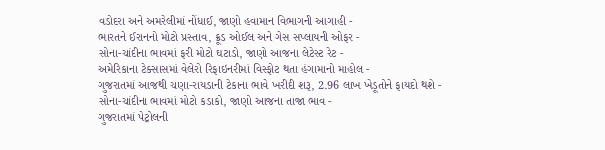વડોદરા અને અમરેલીમાં નોંધાઈ, જાણો હવામાન વિભાગની આગાહી -
ભારતને ઈરાનનો મોટો પ્રસ્તાવ, ક્રૂડ ઓઈલ અને ગેસ સપ્લાયની ઓફર -
સોના-ચાંદીના ભાવમાં ફરી મોટો ઘટાડો, જાણો આજના લેટેસ્ટ રેટ -
અમેરિકાના ટેક્સાસમાં વેલેરો રિફાઇનરીમાં વિસ્ફોટ થતા હંગામાનો માહોલ -
ગુજરાતમાં આજથી ચણા-રાયડાની ટેકાના ભાવે ખરીદી શરૂ, 2.96 લાખ ખેડૂતોને ફાયદો થશે -
સોના-ચાંદીના ભાવમાં મોટો કડાકો, જાણો આજના તાજા ભાવ -
ગુજરાતમાં પેટ્રોલની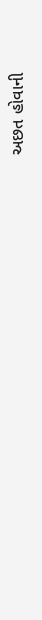અછત હોવાની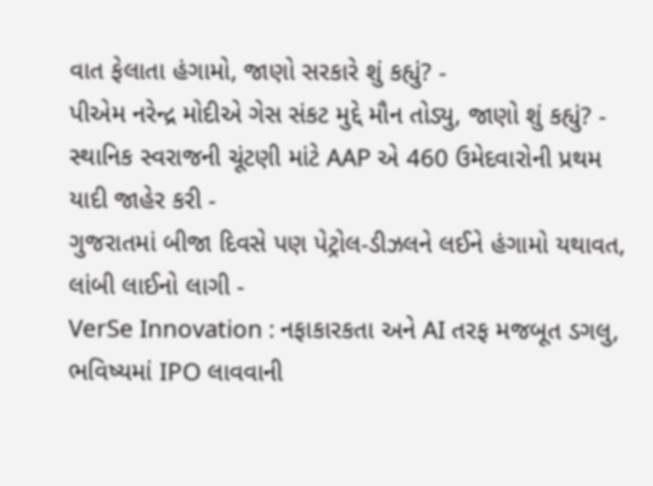વાત ફેલાતા હંગામો, જાણો સરકારે શું કહ્યું? -
પીએમ નરેન્દ્ર મોદીએ ગેસ સંકટ મુદ્દે મૌન તોડ્યુ, જાણો શું કહ્યું? -
સ્થાનિક સ્વરાજની ચૂંટણી માંટે AAP એ 460 ઉમેદવારોની પ્રથમ યાદી જાહેર કરી -
ગુજરાતમાં બીજા દિવસે પણ પેટ્રોલ-ડીઝલને લઈને હંગામો યથાવત, લાંબી લાઈનો લાગી -
VerSe Innovation : નફાકારકતા અને AI તરફ મજબૂત ડગલુ, ભવિષ્યમાં IPO લાવવાની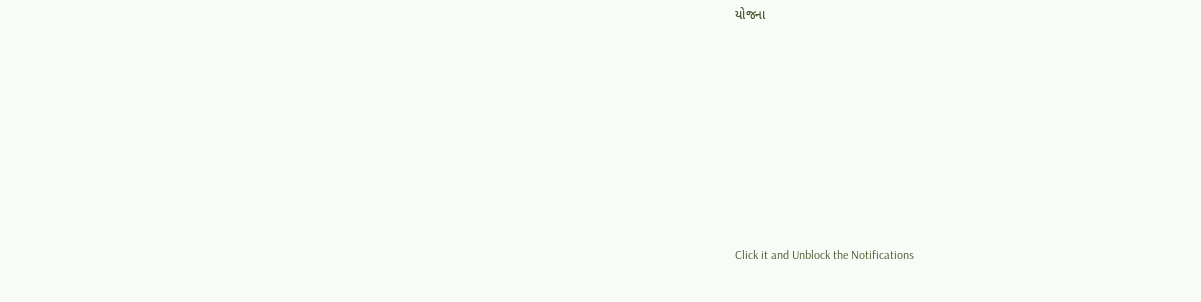યોજના











Click it and Unblock the Notifications